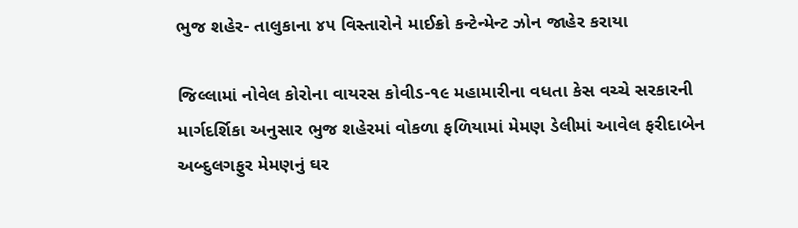ભુજ શહેર- તાલુકાના ૪૫ વિસ્તારોને માઈક્રો કન્ટેન્મેન્ટ ઝોન જાહેર કરાયા

જિલ્લામાં નોવેલ કોરોના વાયરસ કોવીડ-૧૯ મહામારીના વધતા કેસ વચ્ચે સરકારની
માર્ગદર્શિકા અનુસાર ભુજ શહેરમાં વોકળા ફળિયામાં મેમણ ડેલીમાં આવેલ ફરીદાબેન
અબ્દુલગફુર મેમણનું ઘર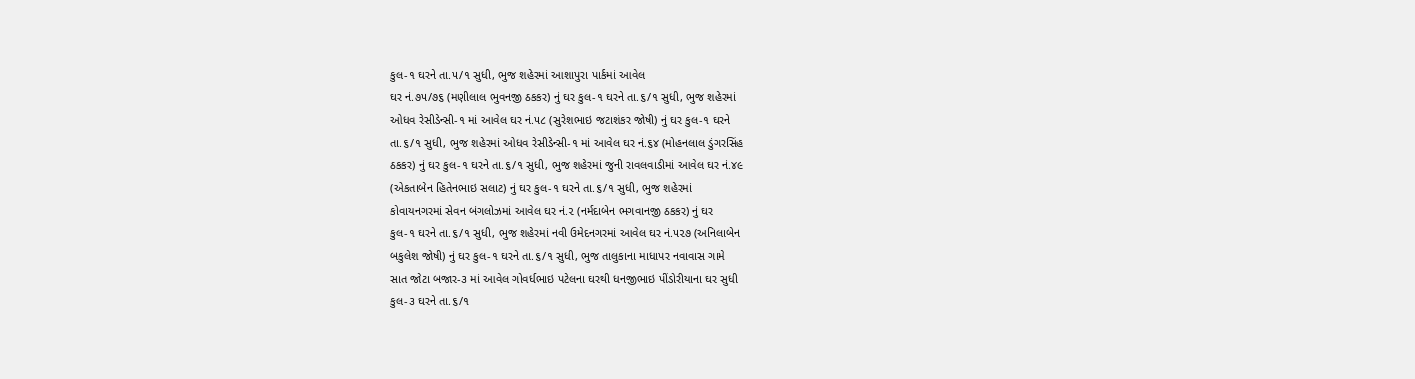કુલ-૧ ઘરને તા.૫/૧ સુધી, ભુજ શહેરમાં આશાપુરા પાર્કમાં આવેલ
ઘર નં.૭૫/૭૬ (મણીલાલ ભુવનજી ઠકકર) નું ઘર કુલ-૧ ઘરને તા.૬/૧ સુધી, ભુજ શહેરમાં
ઓધવ રેસીડેન્સી-૧ માં આવેલ ઘર નં.૫૮ (સુરેશભાઇ જટાશંકર જોષી) નું ઘર કુલ-૧ ઘરને
તા.૬/૧ સુધી, ભુજ શહેરમાં ઓધવ રેસીડેન્સી-૧ માં આવેલ ઘર નં.૬૪ (મોહનલાલ ડુંગરસિંહ
ઠકકર) નું ઘર કુલ-૧ ઘરને તા.૬/૧ સુધી, ભુજ શહેરમાં જુની રાવલવાડીમાં આવેલ ઘર નં.૪૯
(એકતાબેન હિતેનભાઇ સલાટ) નું ઘર કુલ-૧ ઘરને તા.૬/૧ સુધી, ભુજ શહેરમાં
કોવાયનગરમાં સેવન બંગલોઝમાં આવેલ ઘર નં.૨ (નર્મદાબેન ભગવાનજી ઠકકર) નું ઘર
કુલ-૧ ઘરને તા.૬/૧ સુધી, ભુજ શહેરમાં નવી ઉમેદનગરમાં આવેલ ઘર નં.૫૨૭ (અનિલાબેન
બકુલેશ જોષી) નું ઘર કુલ-૧ ઘરને તા.૬/૧ સુધી, ભુજ તાલુકાના માધાપર નવાવાસ ગામે
સાત જોટા બજાર-૩ માં આવેલ ગોવર્ધભાઇ પટેલના ઘરથી ધનજીભાઇ પીંડોરીયાના ઘર સુધી
કુલ-૩ ઘરને તા.૬/૧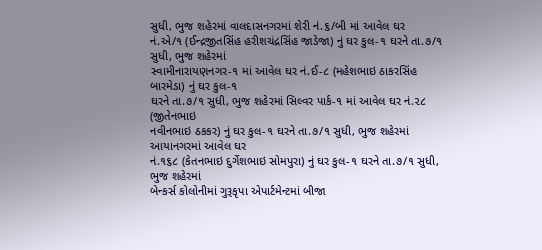સુધી, ભુજ શહેરમાં વાલદાસનગરમાં શેરી નં.૬/બી માં આવેલ ઘર
નં.એ/૧ (ઈન્દ્રજીતસિંહ હરીશચંદ્રસિંહ જાડેજા) નું ઘર કુલ-૧ ઘરને તા.૭/૧ સુધી, ભુજ શહેરમાં
સ્વામીનારાયણનગર-૧ માં આવેલ ઘર નં.ઈ-૮ (મહેશભાઇ ઠાકરસિંહ બારમેડા) નું ઘર કુલ-૧
ઘરને તા.૭/૧ સુધી, ભુજ શહેરમાં સિલ્વર પાર્ક-૧ માં આવેલ ઘર નં.૨૮ (જીતેનભાઇ
નવીનભાઇ ઠકકર) નું ઘર કુલ-૧ ઘરને તા.૭/૧ સુધી, ભુજ શહેરમાં આયાનગરમાં આવેલ ઘર
નં.૧૬૮ (કેતનભાઇ દુર્ગેશભાઇ સોમપુરા) નું ઘર કુલ-૧ ઘરને તા.૭/૧ સુધી, ભુજ શહેરમાં
બેન્કર્સ કોલોનીમાં ગુરૂકૃપા એપાર્ટમેન્ટમાં બીજા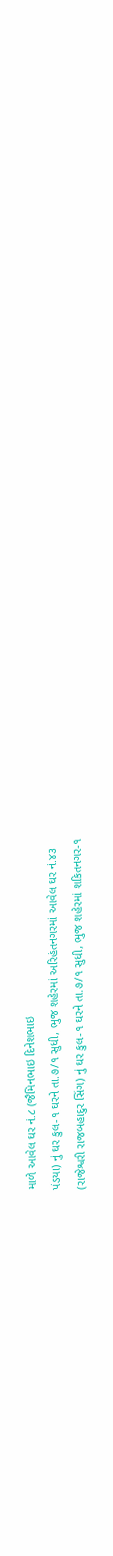માળે આવેલ ઘર નં.૮ (જૈમિનભાઇ દિનેશભાઇ
પંડયા) નું ઘર કુલ-૧ ઘરને તા.૭/૧ સુધી, ભુજ શહેરમાં અરિહંતનગરમાં આવેલ ઘર નં.૪૩
(રાજેશ્વરી રાજબહાદુર સિંગ) નું ઘર કુલ-૧ ઘરને તા.૭/૧ સુધી, ભુજ શહેરમાં શકિતનગર-૧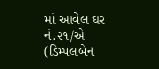માં આવેલ ઘર નં.૨૧/એ (ડિમ્પલબેન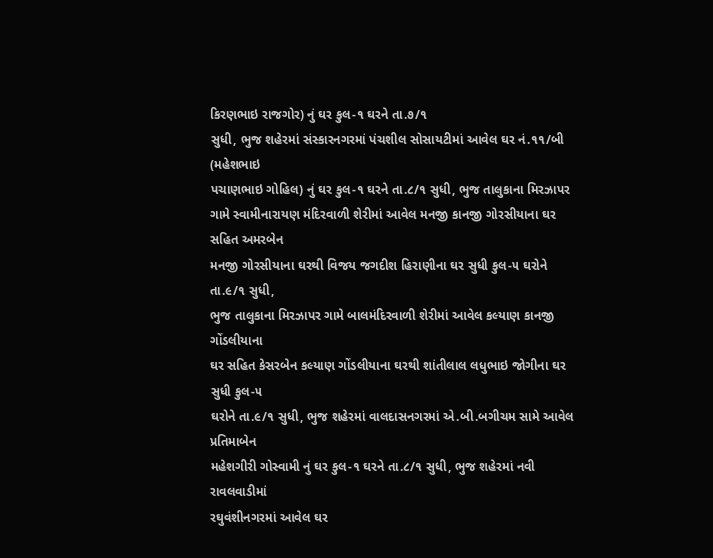કિરણભાઇ રાજગોર) નું ઘર કુલ-૧ ઘરને તા.૭/૧
સુધી, ભુજ શહેરમાં સંસ્કારનગરમાં પંચશીલ સોસાયટીમાં આવેલ ઘર નં.૧૧/બી (મહેશભાઇ
પચાણભાઇ ગોહિલ) નું ઘર કુલ-૧ ઘરને તા.૮/૧ સુધી, ભુજ તાલુકાના મિરઝાપર ગામે સ્વામીનારાયણ મંદિરવાળી શેરીમાં આવેલ મનજી કાનજી ગોરસીયાના ઘર સહિત અમરબેન
મનજી ગોરસીયાના ઘરથી વિજય જગદીશ હિરાણીના ઘર સુધી કુલ-૫ ઘરોને તા.૯/૧ સુધી,
ભુજ તાલુકાના મિરઝાપર ગામે બાલમંદિરવાળી શેરીમાં આવેલ કલ્યાણ કાનજી ગોંડલીયાના
ઘર સહિત કેસરબેન કલ્યાણ ગોંડલીયાના ઘરથી શાંતીલાલ લધુભાઇ જોગીના ઘર સુધી કુલ-૫
ઘરોને તા.૯/૧ સુધી, ભુજ શહેરમાં વાલદાસનગરમાં એ.બી.બગીચમ સામે આવેલ પ્રતિમાબેન
મહેશગીરી ગોસ્વામી નું ઘર કુલ-૧ ઘરને તા.૮/૧ સુધી, ભુજ શહેરમાં નવી રાવલવાડીમાં
રઘુવંશીનગરમાં આવેલ ઘર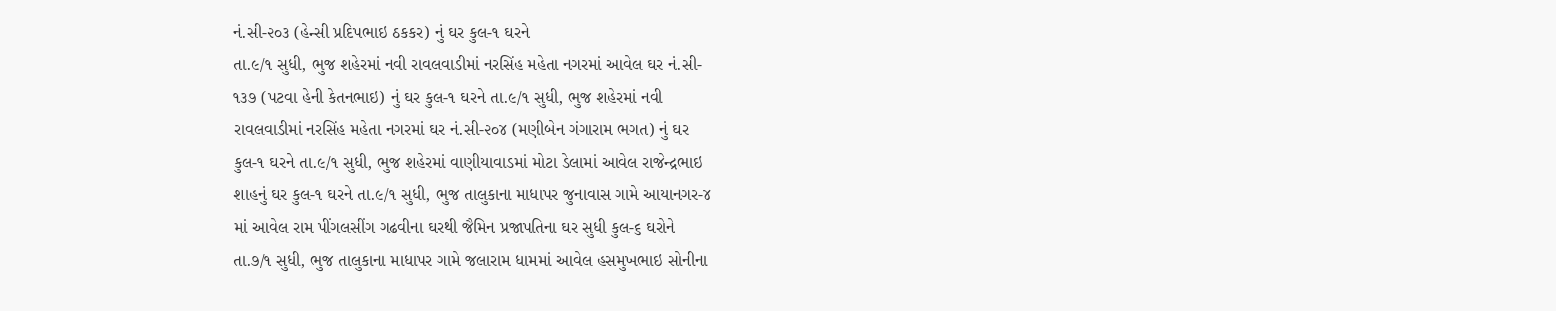નં.સી-૨૦૩ (હેન્સી પ્રદિપભાઇ ઠકકર) નું ઘર કુલ-૧ ઘરને
તા.૯/૧ સુધી, ભુજ શહેરમાં નવી રાવલવાડીમાં નરસિંહ મહેતા નગરમાં આવેલ ઘર નં.સી-
૧૩૭ (પટવા હેની કેતનભાઇ) નું ઘર કુલ-૧ ઘરને તા.૯/૧ સુધી, ભુજ શહેરમાં નવી
રાવલવાડીમાં નરસિંહ મહેતા નગરમાં ઘર નં.સી-૨૦૪ (મણીબેન ગંગારામ ભગત) નું ઘર
કુલ-૧ ઘરને તા.૯/૧ સુધી, ભુજ શહેરમાં વાણીયાવાડમાં મોટા ડેલામાં આવેલ રાજેન્દ્રભાઇ
શાહનું ઘર કુલ-૧ ઘરને તા.૯/૧ સુધી, ભુજ તાલુકાના માધાપર જુનાવાસ ગામે આયાનગર-૪
માં આવેલ રામ પીંગલસીંગ ગઢવીના ઘરથી જૈમિન પ્રજાપતિના ઘર સુધી કુલ-૬ ઘરોને
તા.૭/૧ સુધી, ભુજ તાલુકાના માધાપર ગામે જલારામ ધામમાં આવેલ હસમુખભાઇ સોનીના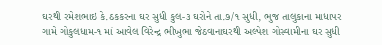ઘરથી રમેશભાઇ કે.ઠકકરના ઘર સુધી કુલ-૩ ઘરોને તા.૭/૧ સુધી, ભુજ તાલુકાના માધાપર
ગામે ગોકુલધામ-૧ માં આવેલ વિરેન્દ્ર ભીખુભા જેઠવાનાઘરથી અલ્પેશ ગોસ્વામીના ઘર સુધી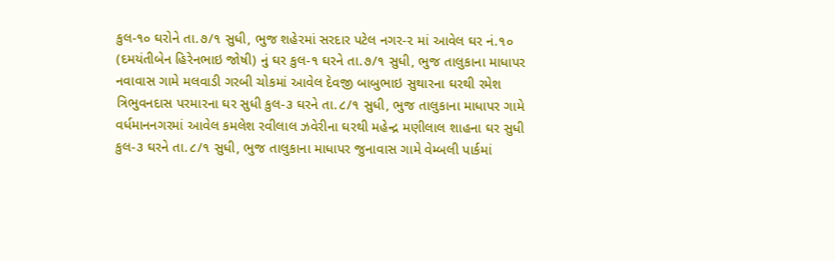કુલ-૧૦ ઘરોને તા.૭/૧ સુધી, ભુજ શહેરમાં સરદાર પટેલ નગર-૨ માં આવેલ ઘર નં.૧૦
(દમયંતીબેન હિરેનભાઇ જોષી) નું ઘર કુલ-૧ ઘરને તા.૭/૧ સુધી, ભુજ તાલુકાના માધાપર
નવાવાસ ગામે મલવાડી ગરબી ચોકમાં આવેલ દેવજી બાબુભાઇ સુથારના ઘરથી રમેશ
ત્રિભુવનદાસ પરમારના ઘર સુધી કુલ-૩ ઘરને તા.૮/૧ સુધી, ભુજ તાલુકાના માધાપર ગામે
વર્ધમાનનગરમાં આવેલ કમલેશ રવીલાલ ઝવેરીના ઘરથી મહેન્દ્ર મણીલાલ શાહના ઘર સુધી
કુલ-૩ ઘરને તા.૮/૧ સુધી, ભુજ તાલુકાના માધાપર જુનાવાસ ગામે વેમ્બલી પાર્કમાં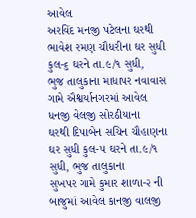આવેલ
અરવિંદ મનજી પટેલના ઘરથી ભાવેશ રમણ ચૌધરીના ઘર સુધી કુલ-૬ ઘરને તા.૯/૧ સુધી,
ભુજ તાલુકાના માધાપર નવાવાસ ગામે ઐશ્વર્યાનગરમાં આવેલ ધનજી વેલજી સોરઠીયાના
ઘરથી દિપાબેન સચિન ચૌહાણના ઘર સુધી કુલ-૫ ઘરને તા.૯/૧ સુધી, ભુજ તાલુકાના
સુખપર ગામે કુમાર શાળા-૨ ની બાજુમાં આવેલ કાનજી વાલજી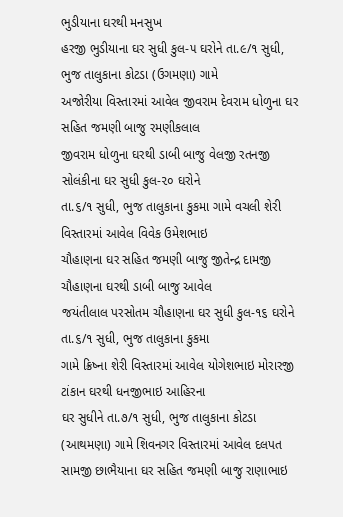ભુડીયાના ઘરથી મનસુખ
હરજી ભુડીયાના ઘર સુધી કુલ-૫ ઘરોને તા.૯/૧ સુધી, ભુજ તાલુકાના કોટડા (ઉગમણા) ગામે
અજોરીયા વિસ્તારમાં આવેલ જીવરામ દેવરામ ધોળુના ઘર સહિત જમણી બાજુ રમણીકલાલ
જીવરામ ધોળુના ઘરથી ડાબી બાજુ વેલજી રતનજી સોલંકીના ઘર સુધી કુલ-૨૦ ઘરોને
તા.૬/૧ સુધી, ભુજ તાલુકાના કુકમા ગામે વચલી શેરી વિસ્તારમાં આવેલ વિવેક ઉમેશભાઇ
ચૌહાણના ઘર સહિત જમણી બાજુ જીતેન્દ્ર દામજી ચૌહાણના ઘરથી ડાબી બાજુ આવેલ
જયંતીલાલ પરસોતમ ચૌહાણના ઘર સુધી કુલ-૧૬ ઘરોને તા.૬/૧ સુધી, ભુજ તાલુકાના કુકમા
ગામે ક્રિષ્ના શેરી વિસ્તારમાં આવેલ યોગેશભાઇ મોરારજી ટાંકાન ઘરથી ધનજીભાઇ આહિરના
ઘર સુધીને તા.૭/૧ સુધી, ભુજ તાલુકાના કોટડા (આથમણા) ગામે શિવનગર વિસ્તારમાં આવેલ દલપત સામજી છાભૈયાના ઘર સહિત જમણી બાજુ રાણાભાઇ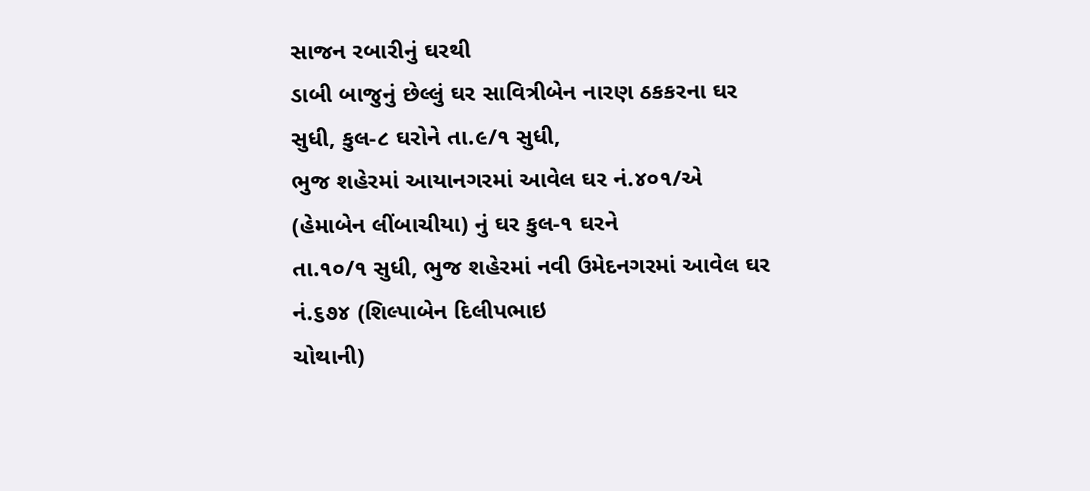સાજન રબારીનું ઘરથી
ડાબી બાજુનું છેલ્લું ઘર સાવિત્રીબેન નારણ ઠકકરના ઘર સુધી, કુલ-૮ ઘરોને તા.૯/૧ સુધી,
ભુજ શહેરમાં આયાનગરમાં આવેલ ઘર નં.૪૦૧/એ (હેમાબેન લીંબાચીયા) નું ઘર કુલ-૧ ઘરને
તા.૧૦/૧ સુધી, ભુજ શહેરમાં નવી ઉમેદનગરમાં આવેલ ઘર નં.૬૭૪ (શિલ્પાબેન દિલીપભાઇ
ચોથાની)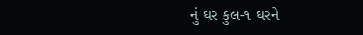નું ઘર કુલ-૧ ઘરને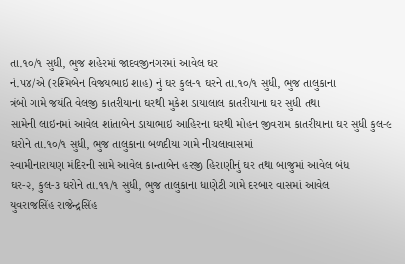તા.૧૦/૧ સુધી, ભુજ શહેરમાં જાદવજીનગરમાં આવેલ ઘર
નં.૫૪/એ (રશ્મિબેન વિજયભાઇ શાહ) નું ઘર કુલ-૧ ઘરને તા.૧૦/૧ સુધી, ભુજ તાલુકાના
ત્રંબો ગામે જયંતિ વેલજી કાતરીયાના ઘરથી મુકેશ ડાયાલાલ કાતરીયાના ઘર સુધી તથા
સામેની લાઇનમાં આવેલ શાંતાબેન ડાયાભાઇ આહિરના ઘરથી મોહન જીવરામ કાતરીયાના ઘર સુધી કુલ-૯ ઘરોને તા.૧૦/૧ સુધી, ભુજ તાલુકાના બળદીયા ગામે નીચલાવાસમાં
સ્વામીનારાયણ મંદિરની સામે આવેલ કાન્તાબેન હરજી હિરાણીનું ઘર તથા બાજુમાં આવેલ બંધ
ઘર-૨, કુલ-૩ ઘરોને તા.૧૧/૧ સુધી, ભુજ તાલુકાના ધાણેટી ગામે દરબાર વાસમાં આવેલ
યુવરાજસિંહ રાજેન્દ્રસિંહ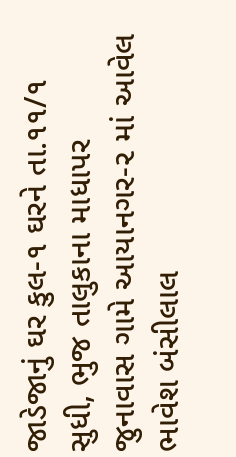જાડેજાનું ઘર કુલ-૧ ઘરને તા.૧૧/૧ સુધી, ભુજ તાલુકાના માધાપર
જુનાવાસ ગામે આયાનગર-૨ માં આવેલ ભાવેશ બંસીલાલ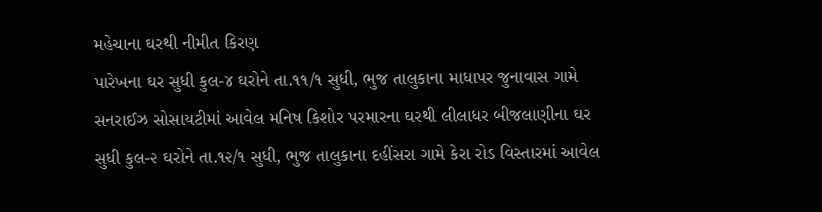મહેચાના ઘરથી નીમીત કિરણ
પારેખના ઘર સુધી કુલ-૪ ઘરોને તા.૧૧/૧ સુધી, ભુજ તાલુકાના માધાપર જુનાવાસ ગામે
સનરાઈઝ સોસાયટીમાં આવેલ મનિષ કિશોર પરમારના ઘરથી લીલાધર બીજલાણીના ઘર
સુધી કુલ-૨ ઘરોને તા.૧૨/૧ સુધી, ભુજ તાલુકાના દહીંસરા ગામે કેરા રોડ વિસ્તારમાં આવેલ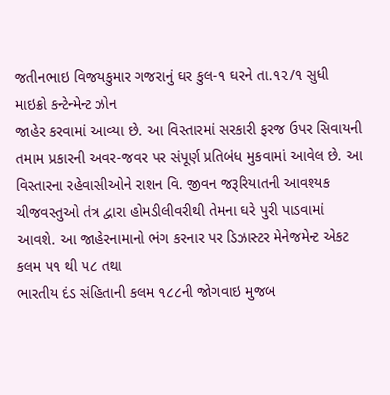જતીનભાઇ વિજયકુમાર ગજરાનું ઘર કુલ-૧ ઘરને તા.૧૨/૧ સુધી માઇક્રો કન્ટેન્મેન્ટ ઝોન
જાહેર કરવામાં આવ્યા છે. આ વિસ્તારમાં સરકારી ફરજ ઉપર સિવાયની તમામ પ્રકારની અવર-જવર પર સંપૂર્ણ પ્રતિબંધ મુકવામાં આવેલ છે. આ વિસ્તારના રહેવાસીઓને રાશન વિ. જીવન જરૂરિયાતની આવશ્યક ચીજવસ્તુઓ તંત્ર દ્વારા હોમડીલીવરીથી તેમના ઘરે પુરી પાડવામાં આવશે. આ જાહેરનામાનો ભંગ કરનાર પર ડિઝાસ્ટર મેનેજમેન્ટ એકટ કલમ ૫૧ થી ૫૮ તથા
ભારતીય દંડ સંહિતાની કલમ ૧૮૮ની જોગવાઇ મુજબ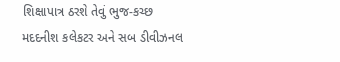શિક્ષાપાત્ર ઠરશે તેવું ભુજ-કચ્છ
મદદનીશ કલેકટર અને સબ ડીવીઝનલ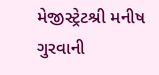મેજીસ્ટ્રેટશ્રી મનીષ ગુરવાની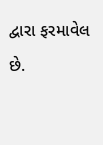દ્વારા ફરમાવેલ છે.